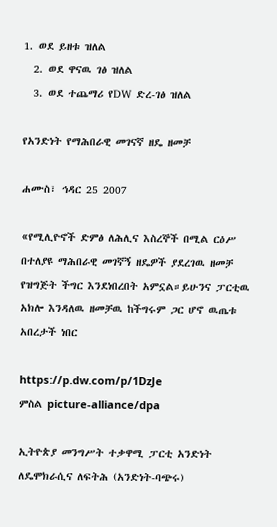1. ወደ ይዘቱ ዝለል
  2. ወደ ዋናዉ ገፅ ዝለል
  3. ወደ ተጨማሪ የDW ድረ-ገፅ ዝለል

የአንድነት የማሕበራዊ መገናኛ ዘዴ ዘመቻ

ሐሙስ፣ ኅዳር 25 2007

«የሚሊዮኖች ድምፅ ለሕሊና እስረኞች በሚል ርዕሥ በተለያዩ ማሕበራዊ መገኛኝ ዘዴዎች ያደረገዉ ዘመቻ የዝግጅት ችግር እንደነበረበት አምኗል።ይሁንና ፓርቲዉ አክሎ እንዳለዉ ዘመቻዉ ከችግሩም ጋር ሆኖ ዉጤቱ አበረታች ነበር

https://p.dw.com/p/1DzJe
ምስል picture-alliance/dpa

ኢትዮጵያ መንግሥት ተቃዋሚ ፓርቲ አንድነት ለዴሞክራሲና ለፍትሕ (አንድነት-ባጭሩ)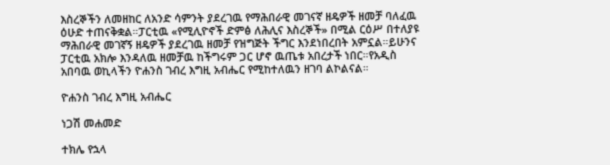እስረኞችን ለመዘከር ለአንድ ሳምንት ያደረገዉ የማሕበራዊ መገናኛ ዘዴዎች ዘመቻ ባለፈዉ ዕሁድ ተጠናቅቋል።ፓርቲዉ «የሚሊዮኖች ድምፅ ለሕሊና እስረኞች» በሚል ርዕሥ በተለያዩ ማሕበራዊ መገኛኝ ዘዴዎች ያደረገዉ ዘመቻ የዝግጅት ችግር እንደነበረበት አምኗል።ይሁንና ፓርቲዉ አክሎ እንዳለዉ ዘመቻዉ ከችግሩም ጋር ሆኖ ዉጤቱ አበረታች ነበር።የአዲስ አበባዉ ወኪላችን ዮሐንስ ገብረ እግዚ አብሔር የሚከተለዉን ዘገባ ልኮልናል።

ዮሐንስ ገብረ እግዚ አብሔር

ነጋሽ መሐመድ

ተክሌ የኋላ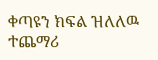ቀጣዩን ክፍል ዝለለዉ ተጨማሪ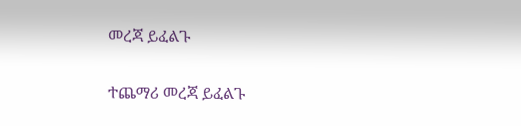መረጃ ይፈልጉ

ተጨማሪ መረጃ ይፈልጉ